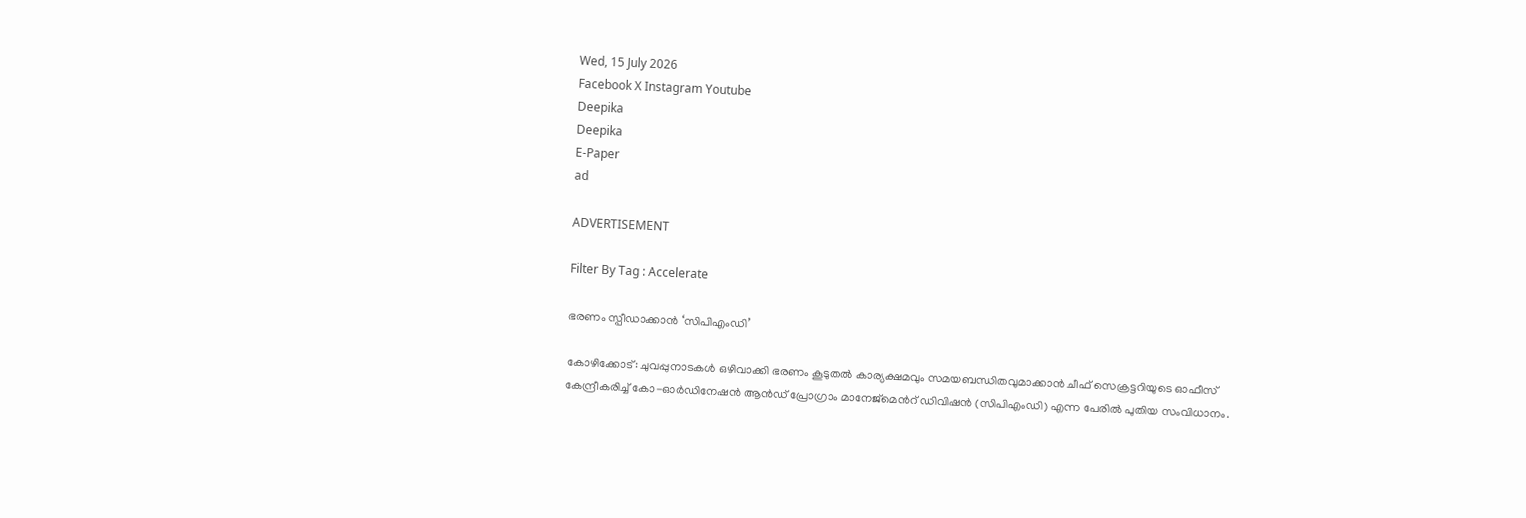Wed, 15 July 2026
Facebook X Instagram Youtube
Deepika
Deepika
E-Paper
ad

ADVERTISEMENT

Filter By Tag : Accelerate

ഭരണം സ്പീഡാക്കാന്‍ ‘സിപിഎംഡി’

കോഴിക്കോട്: ചുവപ്പുനാടകള്‍ ഒഴിവാക്കി ഭരണം കൂടുതല്‍ കാര്യക്ഷമവും സമയബന്ധിതവുമാക്കാന്‍ ചീഫ് സെക്രട്ടറിയുടെ ഓഫീസ് കേന്ദ്രീകരിച്ച് കോ-ഓര്‍ഡിനേഷന്‍ ആന്‍ഡ് പ്രോഗ്രാം മാനേജ്‌മെന്‍റ് ഡിവിഷന്‍ (സിപിഎംഡി) എന്ന പേരില്‍ പുതിയ സംവിധാനം.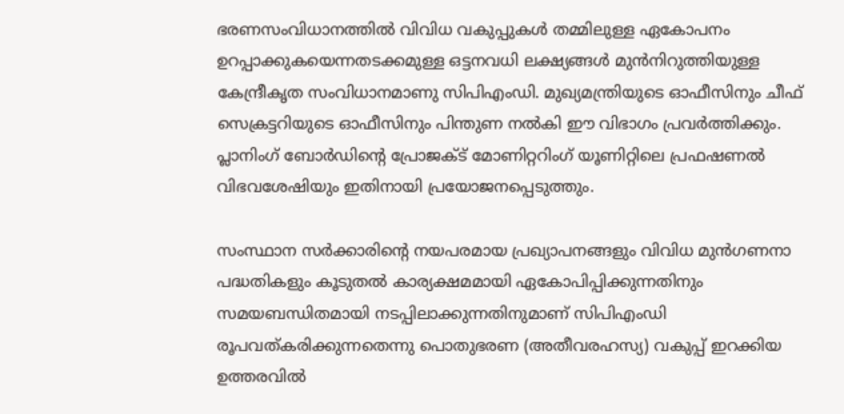ഭരണസംവിധാനത്തില്‍ വിവിധ വകുപ്പുകള്‍ തമ്മിലുള്ള ഏകോപനം ഉറപ്പാക്കുകയെന്നതടക്കമുള്ള ഒട്ടനവധി ലക്ഷ്യങ്ങള്‍ മുന്‍നിറുത്തിയുള്ള കേന്ദ്രീകൃത സംവിധാനമാണു സിപിഎംഡി. മുഖ്യമന്ത്രിയുടെ ഓഫീസിനും ചീഫ് സെക്രട്ടറിയുടെ ഓഫീസിനും പിന്തുണ നല്‍കി ഈ വിഭാഗം പ്രവര്‍ത്തിക്കും. പ്ലാനിംഗ് ബോര്‍ഡിന്‍റെ പ്രോജക്ട് മോണിറ്ററിംഗ് യൂണിറ്റിലെ പ്രഫഷണല്‍ വിഭവശേഷിയും ഇതിനായി പ്രയോജനപ്പെടുത്തും.

സംസ്ഥാന സര്‍ക്കാരിന്‍റെ നയപരമായ പ്രഖ്യാപനങ്ങളും വിവിധ മുന്‍ഗണനാ പദ്ധതികളും കൂടുതല്‍ കാര്യക്ഷമമായി ഏകോപിപ്പിക്കുന്നതിനും സമയബന്ധിതമായി നടപ്പിലാക്കുന്നതിനുമാണ് സിപിഎംഡി രൂപവത്കരിക്കുന്നതെന്നു പൊതുഭരണ (അതീവരഹസ്യ) വകുപ്പ് ഇറക്കിയ ഉത്തരവില്‍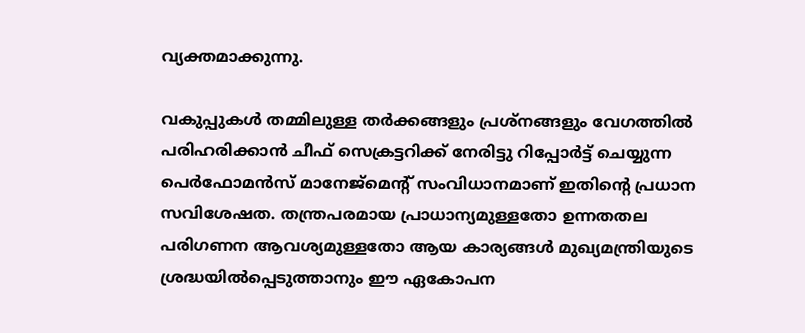വ്യക്തമാക്കുന്നു.

വകുപ്പുകള്‍ തമ്മിലുള്ള തര്‍ക്കങ്ങളും പ്രശ്‌നങ്ങളും വേഗത്തില്‍ പരിഹരിക്കാന്‍ ചീഫ് സെക്രട്ടറിക്ക് നേരിട്ടു റിപ്പോര്‍ട്ട് ചെയ്യുന്ന പെര്‍ഫോമന്‍സ് മാനേജ്‌മെന്‍റ് സംവിധാനമാണ് ഇതിന്‍റെ പ്രധാന സവിശേഷത. തന്ത്രപരമായ പ്രാധാന്യമുള്ളതോ ഉന്നതതല പരിഗണന ആവശ്യമുള്ളതോ ആയ കാര്യങ്ങള്‍ മുഖ്യമന്ത്രിയുടെ ശ്രദ്ധയില്‍പ്പെടുത്താനും ഈ ഏകോപന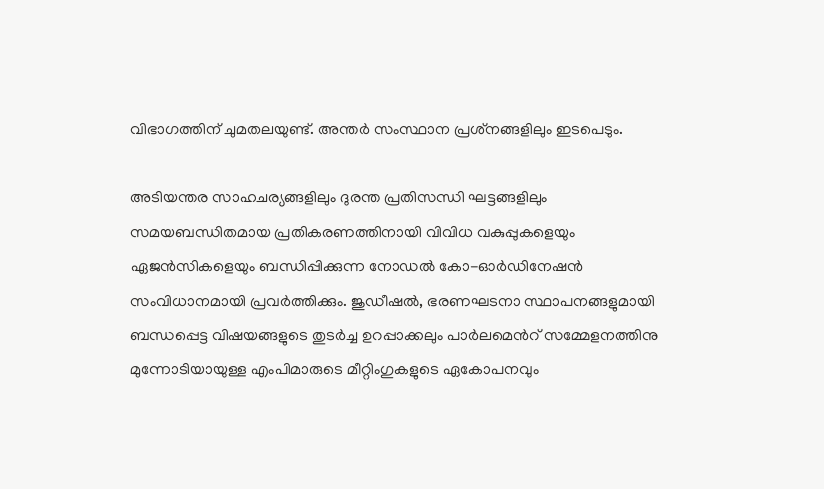വിഭാഗത്തിന് ചുമതലയുണ്ട്. അന്തര്‍ സംസ്ഥാന പ്രശ്‌നങ്ങളിലും ഇടപെടും.

അടിയന്തര സാഹചര്യങ്ങളിലും ദുരന്ത പ്രതിസന്ധി ഘട്ടങ്ങളിലും സമയബന്ധിതമായ പ്രതികരണത്തിനായി വിവിധ വകുപ്പുകളെയും ഏജന്‍സികളെയും ബന്ധിപ്പിക്കുന്ന നോഡല്‍ കോ-ഓര്‍ഡിനേഷന്‍ സംവിധാനമായി പ്രവര്‍ത്തിക്കും. ജുഡീഷല്‍, ഭരണഘടനാ സ്ഥാപനങ്ങളുമായി ബന്ധപ്പെട്ട വിഷയങ്ങളുടെ തുടര്‍ച്ച ഉറപ്പാക്കലും പാര്‍ലമെന്‍റ് സമ്മേളനത്തിനു മുന്നോടിയായുള്ള എംപിമാരുടെ മീറ്റിംഗുകളുടെ ഏകോപനവും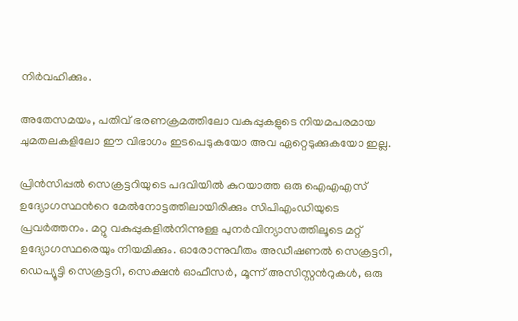നിര്‍വഹിക്കും.

അതേസമയം, പതിവ് ഭരണക്രമത്തിലോ വകുപ്പുകളുടെ നിയമപരമായ ചുമതലകളിലോ ഈ വിഭാഗം ഇടപെടുകയോ അവ ഏറ്റെടുക്കുകയോ ഇല്ല.

പ്രിന്‍സിപ്പല്‍ സെക്രട്ടറിയുടെ പദവിയില്‍ കുറയാത്ത ഒരു ഐഎഎസ് ഉദ്യോഗസ്ഥന്‍റെ മേല്‍നോട്ടത്തിലായിരിക്കും സിപിഎംഡിയുടെ പ്രവര്‍ത്തനം. മറ്റു വകുപ്പുകളില്‍നിന്നുള്ള പുനര്‍വിന്യാസത്തിലൂടെ മറ്റ് ഉദ്യോഗസ്ഥരെയും നിയമിക്കും. ഓരോന്നുവീതം അഡീഷണല്‍ സെക്രട്ടറി, ഡെപ്യൂട്ടി സെക്രട്ടറി, സെക്ഷന്‍ ഓഫീസര്‍, മൂന്ന് അസിസ്റ്റന്‍റുകള്‍, ഒരു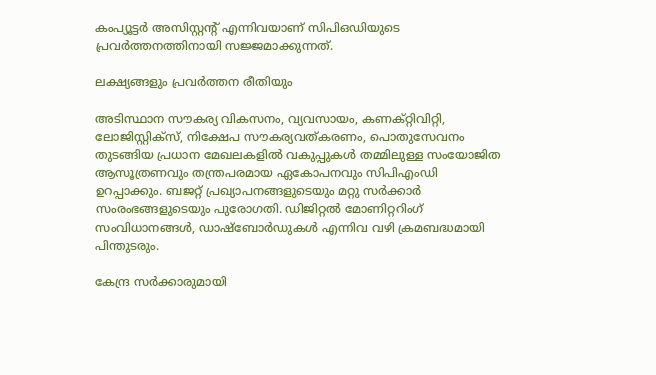കംപ്യൂട്ടര്‍ അസിസ്റ്റന്‍റ് എന്നിവയാണ് സിപിഒഡിയുടെ പ്രവര്‍ത്തനത്തിനായി സജ്ജമാക്കുന്നത്.

ലക്ഷ്യങ്ങളും പ്രവര്‍ത്തന രീതിയും

അടിസ്ഥാന സൗകര്യ വികസനം, വ്യവസായം, കണക്റ്റിവിറ്റി, ലോജിസ്റ്റിക്സ്, നിക്ഷേപ സൗകര്യവത്കരണം, പൊതുസേവനം തുടങ്ങിയ പ്രധാന മേഖലകളില്‍ വകുപ്പുകള്‍ തമ്മിലുള്ള സംയോജിത ആസൂത്രണവും തന്ത്രപരമായ ഏകോപനവും സിപിഎംഡി ഉറപ്പാക്കും. ബജറ്റ് പ്രഖ്യാപനങ്ങളുടെയും മറ്റു സര്‍ക്കാര്‍ സംരംഭങ്ങളുടെയും പുരോഗതി. ഡിജിറ്റല്‍ മോണിറ്ററിംഗ് സംവിധാനങ്ങള്‍, ഡാഷ്‌ബോര്‍ഡുകള്‍ എന്നിവ വഴി ക്രമബദ്ധമായി പിന്തുടരും.

കേന്ദ്ര സര്‍ക്കാരുമായി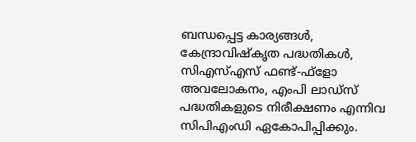ബന്ധപ്പെട്ട കാര്യങ്ങള്‍, കേന്ദ്രാവിഷ്‌കൃത പദ്ധതികള്‍, സിഎസ്എസ് ഫണ്ട്-ഫ്ളോ അവലോകനം, എംപി ലാഡ്‌സ് പദ്ധതികളുടെ നിരീക്ഷണം എന്നിവ സിപിഎംഡി ഏകോപിപ്പിക്കും.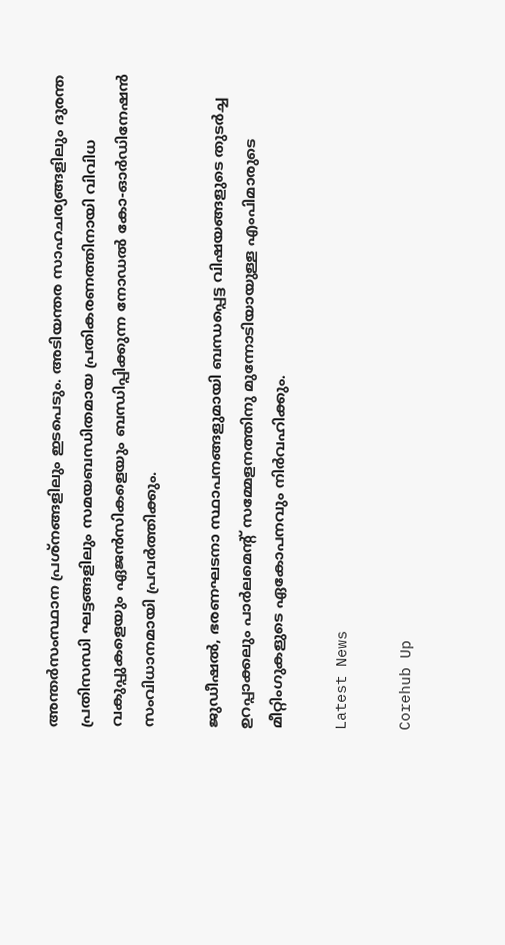അന്തര്‍സംസ്ഥാന പ്രശ്‌നങ്ങളിലും ഇടപെടും. അടിയന്തര സാഹചര്യങ്ങളിലും ദുരന്ത പ്രതിസന്ധി ഘട്ടങ്ങളിലും സമയബന്ധിതമായ പ്രതികരണത്തിനായി വിവിധ വകുപ്പുകളെയും ഏജന്‍സികളെയും ബന്ധിപ്പിക്കുന്ന നോഡല്‍ കോ-ഓര്‍ഡിനേഷന്‍ സംവിധാനമായി പ്രവര്‍ത്തിക്കും.

ജുഡീഷല്‍, ഭരണഘടനാ സ്ഥാപനങ്ങളുമായി ബന്ധപ്പെട്ട വിഷയങ്ങളുടെ തുടര്‍ച്ച ഉറപ്പാക്കലും പാര്‍ലമെന്‍റ് സമ്മേളനത്തിനു മുന്നോടിയായുള്ള എംപിമാരുടെ മീറ്റിംഗുകളുടെ ഏകോപനവും നിര്‍വഹിക്കും.

Latest News

Corehub Up